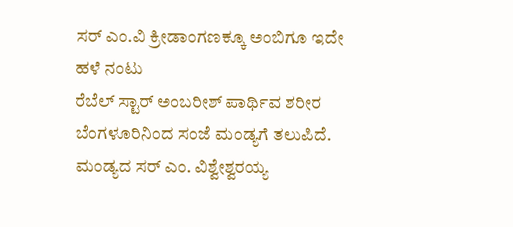ಸರ್ ಎಂ.ವಿ ಕ್ರೀಡಾಂಗಣಕ್ಕೂ ಅಂಬಿಗೂ ಇದೇ ಹಳೆ ನಂಟು
ರೆಬೆಲ್ ಸ್ಟಾರ್ ಅಂಬರೀಶ್ ಪಾರ್ಥಿವ ಶರೀರ ಬೆಂಗಳೂರಿನಿಂದ ಸಂಜೆ ಮಂಡ್ಯಗೆ ತಲುಪಿದೆ. ಮಂಡ್ಯದ ಸರ್ ಎಂ. ವಿಶ್ವೇಶ್ವರಯ್ಯ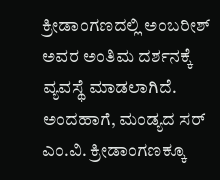ಕ್ರೀಡಾಂಗಣದಲ್ಲಿ ಅಂಬರೀಶ್ ಅವರ ಅಂತಿಮ ದರ್ಶನಕ್ಕೆ ವ್ಯವಸ್ಥೆ ಮಾಡಲಾಗಿದೆ.
ಅಂದಹಾಗೆ, ಮಂಡ್ಯದ ಸರ್ ಎಂ.ವಿ. ಕ್ರೀಡಾಂಗಣಕ್ಕೂ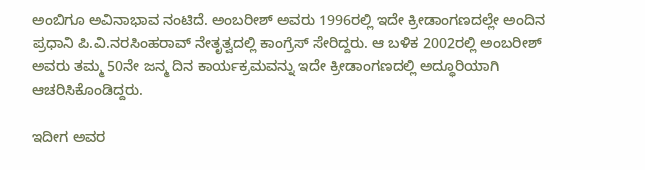ಅಂಬಿಗೂ ಅವಿನಾಭಾವ ನಂಟಿದೆ. ಅಂಬರೀಶ್ ಅವರು 1996ರಲ್ಲಿ ಇದೇ ಕ್ರೀಡಾಂಗಣದಲ್ಲೇ ಅಂದಿನ ಪ್ರಧಾನಿ ಪಿ.ವಿ.ನರಸಿಂಹರಾವ್ ನೇತೃತ್ವದಲ್ಲಿ ಕಾಂಗ್ರೆಸ್ ಸೇರಿದ್ದರು. ಆ ಬಳಿಕ 2002ರಲ್ಲಿ ಅಂಬರೀಶ್ ಅವರು ತಮ್ಮ 50ನೇ ಜನ್ಮ ದಿನ ಕಾರ್ಯಕ್ರಮವನ್ನು ಇದೇ ಕ್ರೀಡಾಂಗಣದಲ್ಲಿ ಅದ್ಧೂರಿಯಾಗಿ ಆಚರಿಸಿಕೊಂಡಿದ್ದರು.

ಇದೀಗ ಅವರ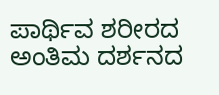ಪಾರ್ಥಿವ ಶರೀರದ ಅಂತಿಮ ದರ್ಶನದ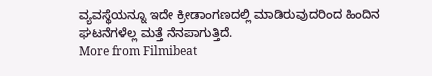ವ್ಯವಸ್ಥೆಯನ್ನೂ ಇದೇ ಕ್ರೀಡಾಂಗಣದಲ್ಲಿ ಮಾಡಿರುವುದರಿಂದ ಹಿಂದಿನ ಘಟನೆಗಳೆಲ್ಲ ಮತ್ತೆ ನೆನಪಾಗುತ್ತಿದೆ.
More from Filmibeat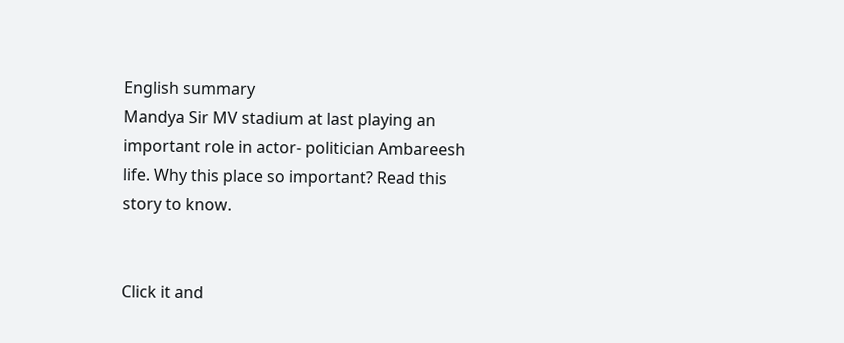English summary
Mandya Sir MV stadium at last playing an important role in actor- politician Ambareesh life. Why this place so important? Read this story to know.


Click it and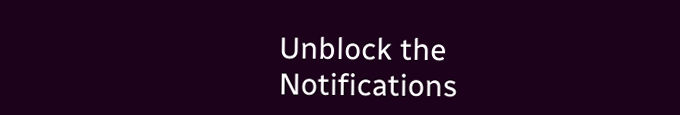Unblock the Notifications